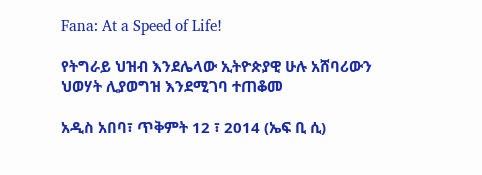Fana: At a Speed of Life!

የትግራይ ህዝብ እንደሌላው ኢትዮጵያዊ ሁሉ አሸባሪውን ህወሃት ሊያወግዝ እንደሚገባ ተጠቆመ

አዲስ አበባ፣ ጥቅምት 12 ፣ 2014 (ኤፍ ቢ ሲ)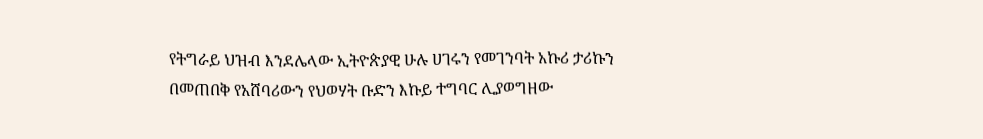የትግራይ ህዝብ እንደሌላው ኢትዮጵያዊ ሁሉ ሀገሩን የመገንባት አኩሪ ታሪኩን በመጠበቅ የአሸባሪውን የህወሃት ቡድን እኩይ ተግባር ሊያወግዘው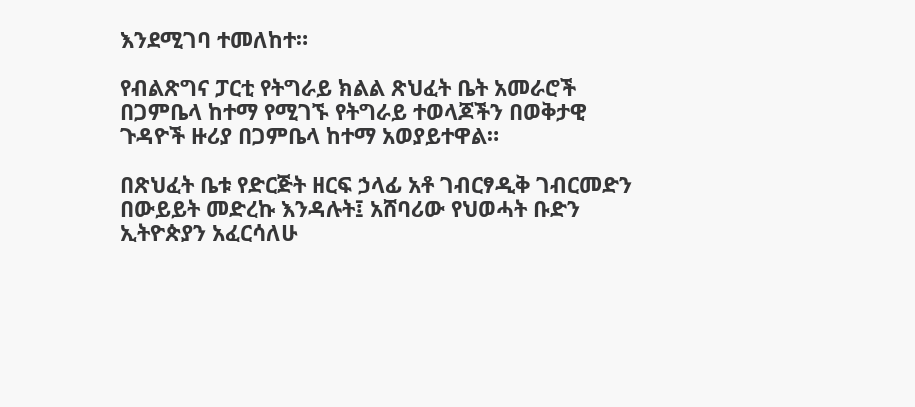እንደሚገባ ተመለከተ።

የብልጽግና ፓርቲ የትግራይ ክልል ጽህፈት ቤት አመራሮች በጋምቤላ ከተማ የሚገኙ የትግራይ ተወላጆችን በወቅታዊ ጉዳዮች ዙሪያ በጋምቤላ ከተማ አወያይተዋል።

በጽህፈት ቤቱ የድርጅት ዘርፍ ኃላፊ አቶ ገብርፃዲቅ ገብርመድን በውይይት መድረኩ እንዳሉት፤ አሸባሪው የህወሓት ቡድን ኢትዮጵያን አፈርሳለሁ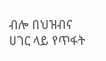ብሎ በህዝብና ሀገር ላይ የጥፋት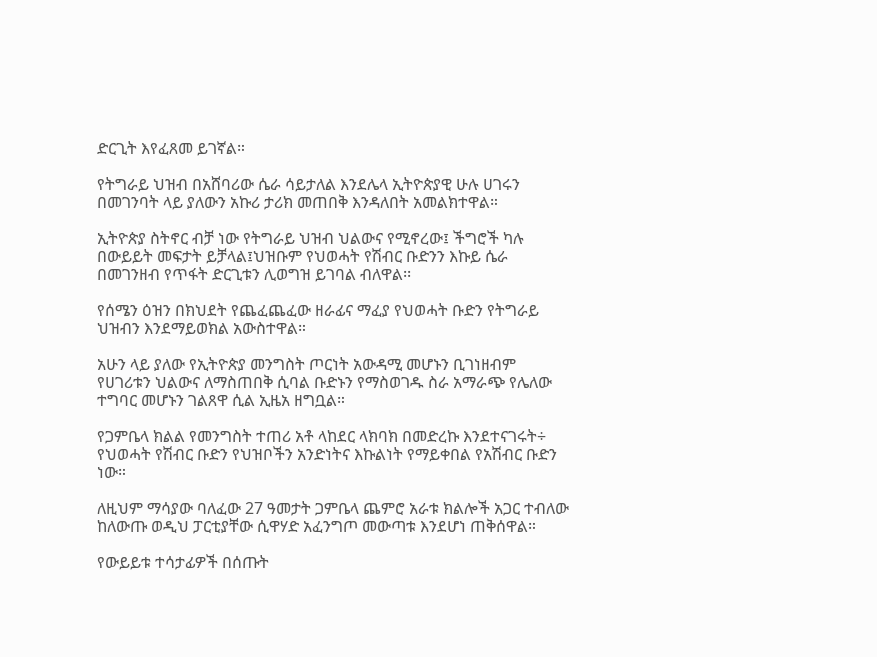ድርጊት እየፈጸመ ይገኛል።

የትግራይ ህዝብ በአሸባሪው ሴራ ሳይታለል እንደሌላ ኢትዮጵያዊ ሁሉ ሀገሩን በመገንባት ላይ ያለውን አኩሪ ታሪክ መጠበቅ እንዳለበት አመልክተዋል።

ኢትዮጵያ ስትኖር ብቻ ነው የትግራይ ህዝብ ህልውና የሚኖረው፤ ችግሮች ካሉ በውይይት መፍታት ይቻላል፤ህዝቡም የህወሓት የሽብር ቡድንን እኩይ ሴራ በመገንዘብ የጥፋት ድርጊቱን ሊወግዝ ይገባል ብለዋል፡፡

የሰሜን ዕዝን በክህደት የጨፈጨፈው ዘራፊና ማፈያ የህወሓት ቡድን የትግራይ ህዝብን እንደማይወክል አውስተዋል።

አሁን ላይ ያለው የኢትዮጵያ መንግስት ጦርነት አውዳሚ መሆኑን ቢገነዘብም የሀገሪቱን ህልውና ለማስጠበቅ ሲባል ቡድኑን የማስወገዱ ስራ አማራጭ የሌለው ተግባር መሆኑን ገልጸዋ ሲል ኢዜአ ዘግቧል።

የጋምቤላ ክልል የመንግስት ተጠሪ አቶ ላከደር ላክባክ በመድረኩ እንደተናገሩት÷ የህወሓት የሽብር ቡድን የህዝቦችን አንድነትና እኩልነት የማይቀበል የአሽብር ቡድን ነው።

ለዚህም ማሳያው ባለፈው 27 ዓመታት ጋምቤላ ጨምሮ አራቱ ክልሎች አጋር ተብለው ከለውጡ ወዲህ ፓርቲያቸው ሲዋሃድ አፈንግጦ መውጣቱ እንደሆነ ጠቅሰዋል።

የውይይቱ ተሳታፊዎች በሰጡት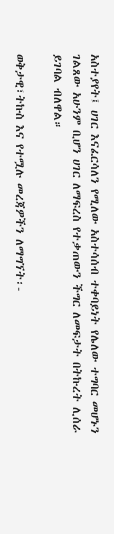አስተያየት፤ ሀገር እናፈርሳለን የሚለው አስተሳሰብ ተቀባይነት የሌለው ተግባር መሆኑን ገልጸው አሁንም ቢሆን ሀገር ለማፍረስ የተቃጠውን ችግር ለመፍታት በትኩረት ሊሰራ ይገባል ብለዋል።

ወቅታዊ፣ትኩስ እና የተሟሉ መረጃዎችን ለማግኘት፡-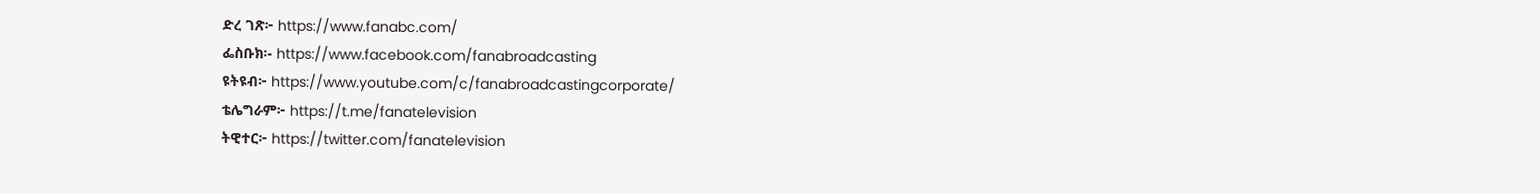ድረ ገጽ፦ https://www.fanabc.com/
ፌስቡክ፡- https://www.facebook.com/fanabroadcasting
ዩትዩብ፦ https://www.youtube.com/c/fanabroadcastingcorporate/
ቴሌግራም፦ https://t.me/fanatelevision
ትዊተር፦ https://twitter.com/fanatelevision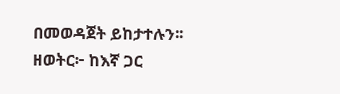በመወዳጀት ይከታተሉን፡፡
ዘወትር፦ ከእኛ ጋር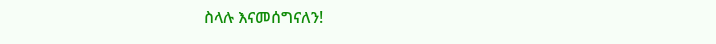ስላሉ እናመሰግናለን!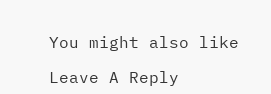You might also like

Leave A Reply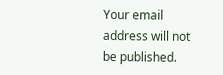Your email address will not be published.